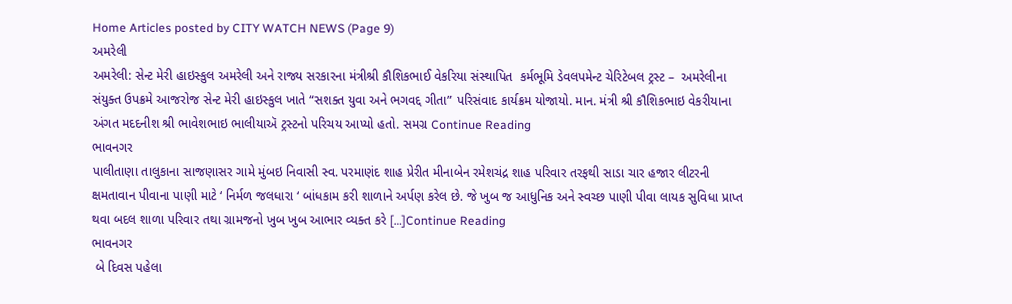Home Articles posted by CITY WATCH NEWS (Page 9)
અમરેલી
અમરેલી: સેન્ટ મેરી હાઇસ્કુલ અમરેલી અને રાજ્ય સરકારના મંત્રીશ્રી કૌશિકભાઈ વેકરિયા સંસ્થાપિત  કર્મભૂમિ ડેવલપમેન્ટ ચેરિટેબલ ટ્રસ્ટ –  અમરેલીના સંયુક્ત ઉપક્રમે આજરોજ સેન્ટ મેરી હાઇસ્કુલ ખાતે “સશક્ત યુવા અને ભગવદ્દ ગીતા” પરિસંવાદ કાર્યક્રમ યોજાયો. માન. મંત્રી શ્રી કૌશિકભાઇ વેકરીયાના અંગત મદદનીશ શ્રી ભાવેશભાઇ ભાલીયાઍ ટ્રસ્ટનો પરિચય આપ્યો હતો. સમગ્ર Continue Reading
ભાવનગર
પાલીતાણા તાલુકાના સાજણાસર ગામે મુંબઇ નિવાસી સ્વ. પરમાણંદ શાહ પ્રેરીત મીનાબેન રમેશચંદ્ર શાહ પરિવાર તરફથી સાડા ચાર હજાર લીટરની ક્ષમતાવાન પીવાના પાણી માટે ‘ નિર્મળ જલધારા ‘ બાંધકામ કરી શાળાને અર્પણ કરેલ છે. જે ખુબ જ આધુનિક અને સ્વચ્છ પાણી પીવા લાયક સુવિધા પ્રાપ્ત થવા બદલ શાળા પરિવાર તથા ગ્રામજનો ખુબ ખુબ આભાર વ્યક્ત કરે […]Continue Reading
ભાવનગર
 બે દિવસ પહેલા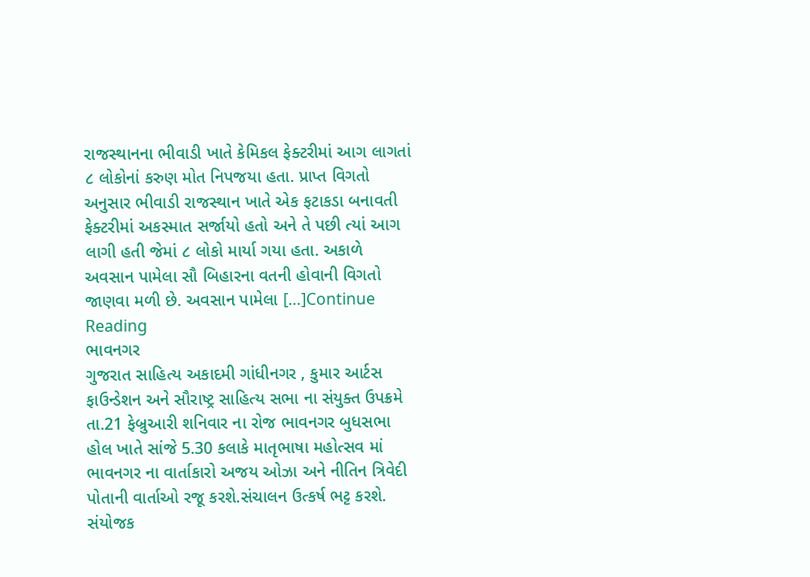રાજસ્થાનના ભીવાડી ખાતે કેમિકલ ફેક્ટરીમાં આગ લાગતાં ૮ લોકોનાં કરુણ મોત નિપજયા હતા. પ્રાપ્ત વિગતો અનુસાર ભીવાડી રાજસ્થાન ખાતે એક ફટાકડા બનાવતી ફેક્ટરીમાં અકસ્માત સર્જાયો હતો અને તે પછી ત્યાં આગ લાગી હતી જેમાં ૮ લોકો માર્યા ગયા હતા. અકાળે અવસાન પામેલા સૌ બિહારના વતની હોવાની વિગતો જાણવા મળી છે. અવસાન પામેલા […]Continue Reading
ભાવનગર
ગુજરાત સાહિત્ય અકાદમી ગાંધીનગર , કુમાર આર્ટસ ફાઉન્ડેશન અને સૌરાષ્ટ્ર સાહિત્ય સભા ના સંયુક્ત ઉપક્રમે તા.21 ફેબ્રુઆરી શનિવાર ના રોજ ભાવનગર બુધસભા હોલ ખાતે સાંજે 5.30 કલાકે માતૃભાષા મહોત્સવ માં ભાવનગર ના વાર્તાકારો અજય ઓઝા અને નીતિન ત્રિવેદી પોતાની વાર્તાઓ રજૂ કરશે.સંચાલન ઉત્કર્ષ ભટ્ટ કરશે. સંયોજક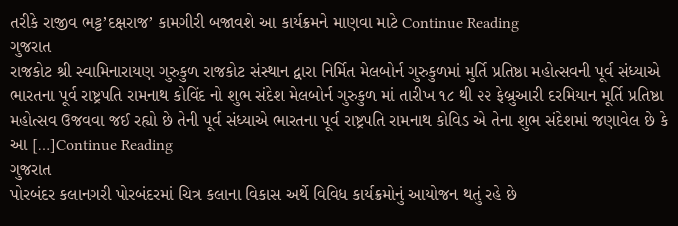તરીકે રાજીવ ભટ્ટ’દક્ષરાજ’ કામગીરી બજાવશે આ કાર્યક્રમને માણવા માટે Continue Reading
ગુજરાત
રાજકોટ શ્રી સ્વામિનારાયણ ગુરુકુળ રાજકોટ સંસ્થાન દ્વારા નિર્મિત મેલબોર્ન ગુરુકુળમાં મુર્તિ પ્રતિષ્ઠા મહોત્સવની પૂર્વ સંધ્યાએ ભારતના પૂર્વ રાષ્ટ્રપતિ રામનાથ કોવિંદ નો શુભ સંદેશ મેલબોર્ન ગુરુકુળ માં તારીખ ૧૮ થી ૨૨ ફેબ્રુઆરી દરમિયાન મૂર્તિ પ્રતિષ્ઠા મહોત્સવ ઉજવવા જઈ રહ્યો છે તેની પૂર્વ સંધ્યાએ ભારતના પૂર્વ રાષ્ટ્રપતિ રામનાથ કોવિડ એ તેના શુભ સંદેશમાં જણાવેલ છે કે આ […]Continue Reading
ગુજરાત
પોરબંદર કલાનગરી પોરબંદરમાં ચિત્ર કલાના વિકાસ અર્થે વિવિધ કાર્યક્રમોનું આયોજન થતું રહે છે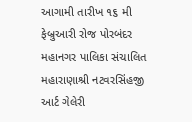આગામી તારીખ ૧૬ મી ફેબ્રુઆરી રોજ પોરબંદર મહાનગર પાલિકા સંચાલિત મહારાણાશ્રી નટવરસિંહજી આર્ટ ગેલેરી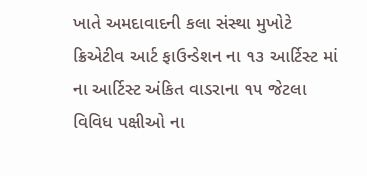ખાતે અમદાવાદની કલા સંસ્થા મુખોટે ક્રિએટીવ આર્ટ ફાઉન્ડેશન ના ૧૩ આર્ટિસ્ટ માં ના આર્ટિસ્ટ અંકિત વાડરાના ૧૫ જેટલા વિવિધ પક્ષીઓ ના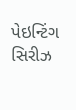પેઇન્ટિંગ સિરીઝ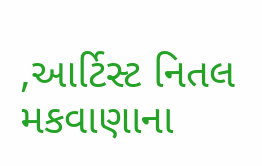,આર્ટિસ્ટ નિતલ મકવાણાના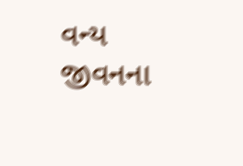વન્ય જીવનના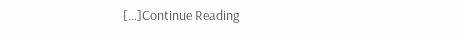[…]Continue Reading